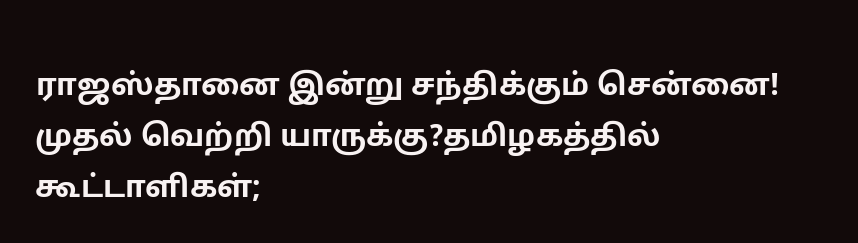ராஜஸ்தானை இன்று சந்திக்கும் சென்னை! முதல் வெற்றி யாருக்கு?தமிழகத்தில் கூட்டாளிகள்;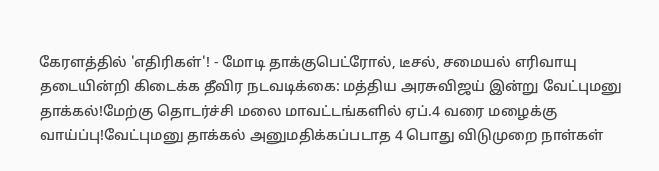கேரளத்தில் 'எதிரிகள்'! - மோடி தாக்குபெட்ரோல், டீசல், சமையல் எரிவாயு தடையின்றி கிடைக்க தீவிர நடவடிக்கை: மத்திய அரசுவிஜய் இன்று வேட்புமனு தாக்கல்!மேற்கு தொடர்ச்சி மலை மாவட்டங்களில் ஏப்.4 வரை மழைக்கு வாய்ப்பு!வேட்புமனு தாக்கல் அனுமதிக்கப்படாத 4 பொது விடுமுறை நாள்கள்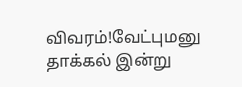விவரம்!வேட்புமனு தாக்கல் இன்று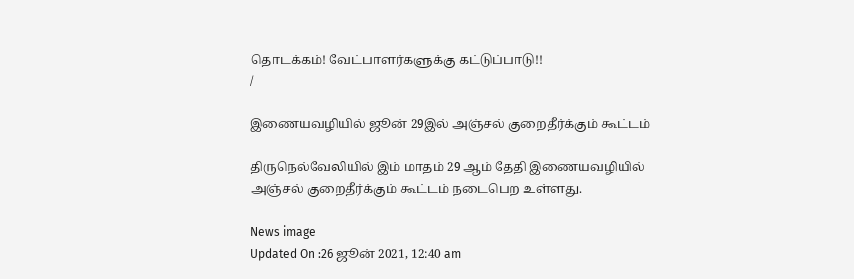தொடக்கம்! வேட்பாளர்களுக்கு கட்டுப்பாடு!!
/

இணையவழியில் ஜூன் 29இல் அஞ்சல் குறைதீர்க்கும் கூட்டம்

திருநெல்வேலியில் இம் மாதம் 29 ஆம் தேதி இணையவழியில் அஞ்சல் குறைதீர்க்கும் கூட்டம் நடைபெற உள்ளது.

News image
Updated On :26 ஜூன் 2021, 12:40 am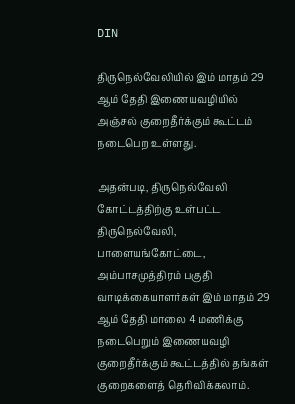DIN

திருநெல்வேலியில் இம் மாதம் 29 ஆம் தேதி இணையவழியில் அஞ்சல் குறைதீர்க்கும் கூட்டம் நடைபெற உள்ளது.

அதன்படி, திருநெல்வேலி கோட்டத்திற்கு உள்பட்ட திருநெல்வேலி, பாளையங்கோட்டை, அம்பாசமுத்திரம் பகுதி வாடிக்கையாளர்கள் இம் மாதம் 29 ஆம் தேதி மாலை 4 மணிக்கு நடைபெறும் இணையவழி குறைதீர்க்கும் கூட்டத்தில் தங்கள் குறைகளைத் தெரிவிக்கலாம்.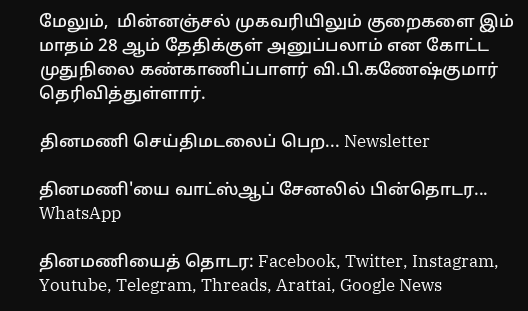மேலும்,  மின்னஞ்சல் முகவரியிலும் குறைகளை இம் மாதம் 28 ஆம் தேதிக்குள் அனுப்பலாம் என கோட்ட முதுநிலை கண்காணிப்பாளர் வி.பி.கணேஷ்குமார் தெரிவித்துள்ளார்.

தினமணி செய்திமடலைப் பெற... Newsletter

தினமணி'யை வாட்ஸ்ஆப் சேனலில் பின்தொடர... WhatsApp

தினமணியைத் தொடர: Facebook, Twitter, Instagram, Youtube, Telegram, Threads, Arattai, Google News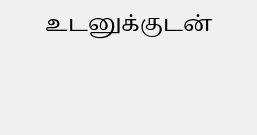உடனுக்குடன்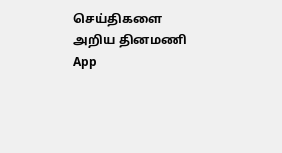செய்திகளை அறிய தினமணி App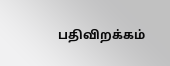பதிவிறக்கம்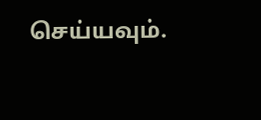செய்யவும்.